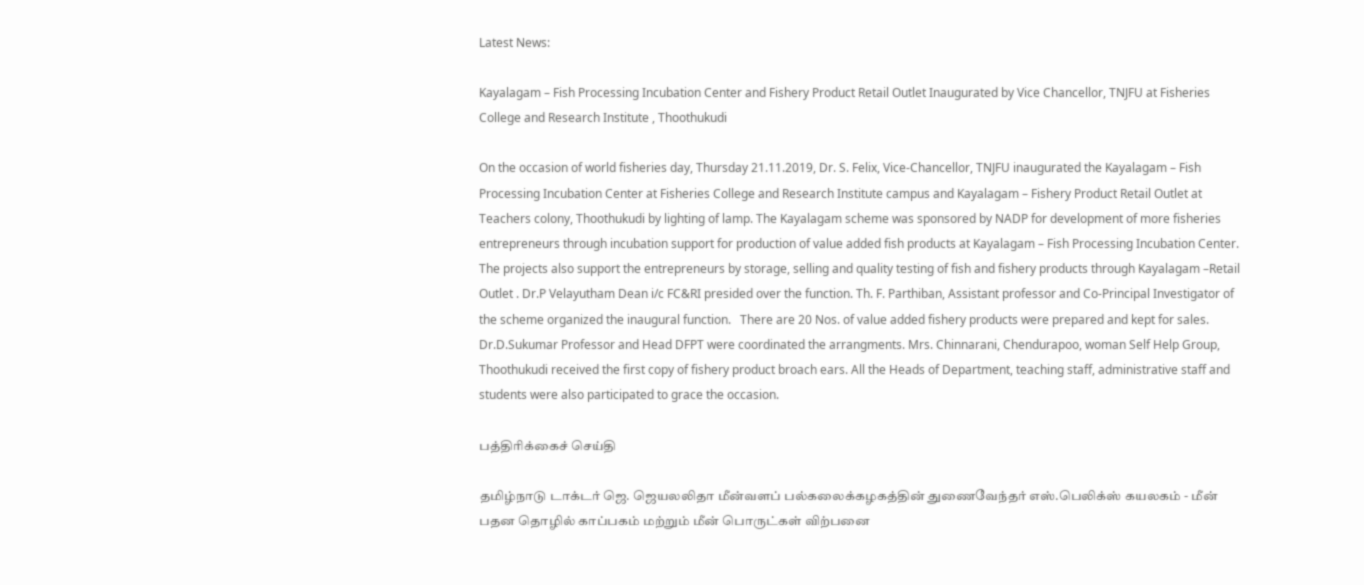Latest News:

Kayalagam – Fish Processing Incubation Center and Fishery Product Retail Outlet Inaugurated by Vice Chancellor, TNJFU at Fisheries College and Research Institute , Thoothukudi

On the occasion of world fisheries day, Thursday 21.11.2019, Dr. S. Felix, Vice-Chancellor, TNJFU inaugurated the Kayalagam – Fish Processing Incubation Center at Fisheries College and Research Institute campus and Kayalagam – Fishery Product Retail Outlet at Teachers colony, Thoothukudi by lighting of lamp. The Kayalagam scheme was sponsored by NADP for development of more fisheries entrepreneurs through incubation support for production of value added fish products at Kayalagam – Fish Processing Incubation Center. The projects also support the entrepreneurs by storage, selling and quality testing of fish and fishery products through Kayalagam –Retail Outlet . Dr.P Velayutham Dean i/c FC&RI presided over the function. Th. F. Parthiban, Assistant professor and Co-Principal Investigator of the scheme organized the inaugural function.   There are 20 Nos. of value added fishery products were prepared and kept for sales.  Dr.D.Sukumar Professor and Head DFPT were coordinated the arrangments. Mrs. Chinnarani, Chendurapoo, woman Self Help Group, Thoothukudi received the first copy of fishery product broach ears. All the Heads of Department, teaching staff, administrative staff and students were also participated to grace the occasion.

பத்திரிக்கைச் செய்தி

தமிழ்நாடு டாக்டர் ஜெ. ஜெயலலிதா மீன்வளப் பல்கலைக்கழகத்தின் துணைவேந்தர் எஸ்.பெலிக்ஸ் கயலகம் - மீன் பதன தொழில் காப்பகம் மற்றும் மீன் பொருட்கள் விற்பனை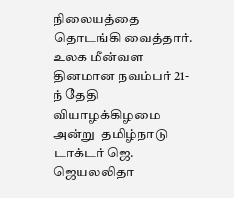நிலையத்தை தொடங்கி வைத்தார்.  உலக மீன்வள தினமான நவம்பர் 21-ந் தேதி வியாழக்கிழமை அன்று  தமிழ்நாடு டாக்டர் ஜெ. ஜெயலலிதா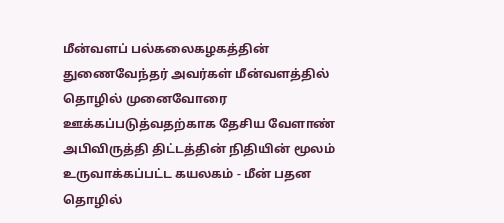மீன்வளப் பல்கலைகழகத்தின் துணைவேந்தர் அவர்கள் மீன்வளத்தில் தொழில் முனைவோரை ஊக்கப்படுத்வதற்காக தேசிய வேளாண் அபிவிருத்தி திட்டத்தின் நிதியின் மூலம் உருவாக்கப்பட்ட கயலகம் - மீன் பதன தொழில்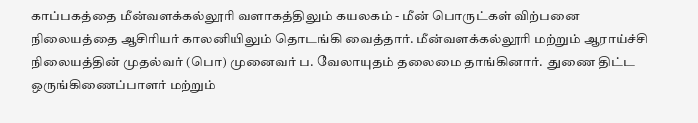காப்பகத்தை மீன்வளக்கல்லூரி வளாகத்திலும் கயலகம் - மீன் பொருட்கள் விற்பனை நிலையத்தை ஆசிரியர் காலனியிலும் தொடங்கி வைத்தார். மீன்வளக்கல்லூரி மற்றும் ஆராய்ச்சி நிலையத்தின் முதல்வர் (பொ) முனைவர் ப. வேலாயுதம் தலைமை தாங்கினார்.  துணை திட்ட ஒருங்கிணைப்பாளர் மற்றும்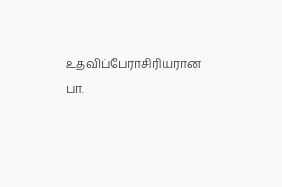உதவிப்பேராசிரியரான பா.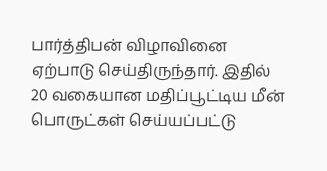பார்த்திபன் விழாவினை ஏற்பாடு செய்திருந்தார். இதில் 20 வகையான மதிப்பூட்டிய மீன் பொருட்கள் செய்யப்பட்டு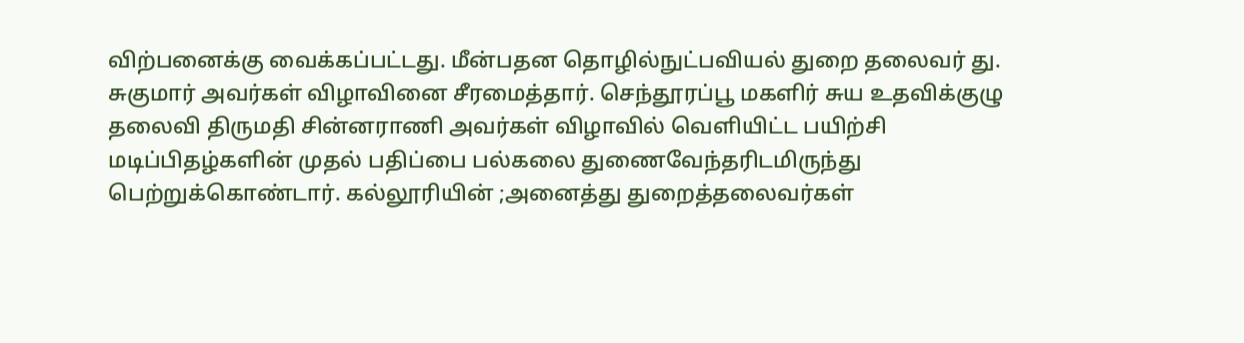விற்பனைக்கு வைக்கப்பட்டது. மீன்பதன தொழில்நுட்பவியல் துறை தலைவர் து. சுகுமார் அவர்கள் விழாவினை சீரமைத்தார். செந்தூரப்பூ மகளிர் சுய உதவிக்குழு தலைவி திருமதி சின்னராணி அவர்கள் விழாவில் வெளியிட்ட பயிற்சி மடிப்பிதழ்களின் முதல் பதிப்பை பல்கலை துணைவேந்தரிடமிருந்து பெற்றுக்கொண்டார். கல்லூரியின் ;அனைத்து துறைத்தலைவர்கள்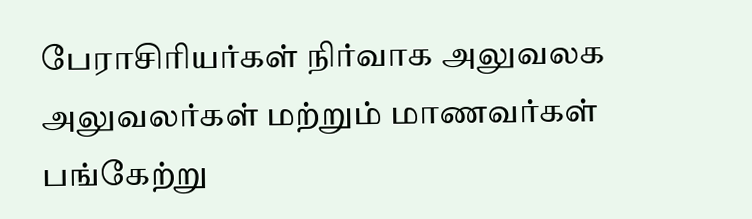பேராசிரியர்கள் நிர்வாக அலுவலக அலுவலர்கள் மற்றும் மாணவர்கள் பங்கேற்று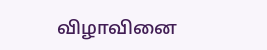விழாவினை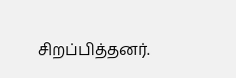சிறப்பித்தனர்.